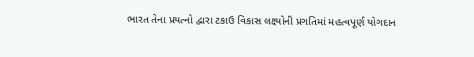ભારત તેના પ્રયત્નો દ્વારા ટકાઉ વિકાસ લક્ષ્યોની પ્રગતિમાં મહત્વપૂર્ણ યોગદાન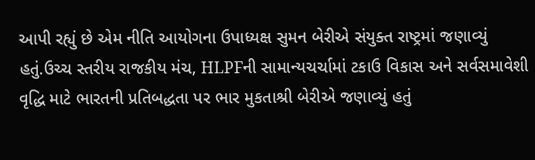આપી રહ્યું છે એમ નીતિ આયોગના ઉપાધ્યક્ષ સુમન બેરીએ સંયુક્ત રાષ્ટ્રમાં જણાવ્યું હતું.ઉચ્ચ સ્તરીય રાજકીય મંચ, HLPFની સામાન્યચર્ચામાં ટકાઉ વિકાસ અને સર્વસમાવેશી વૃદ્ધિ માટે ભારતની પ્રતિબદ્ધતા પર ભાર મુકતાશ્રી બેરીએ જણાવ્યું હતું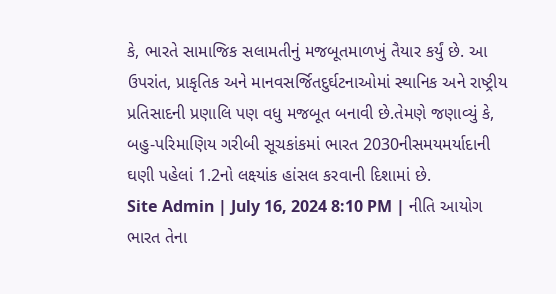કે, ભારતે સામાજિક સલામતીનું મજબૂતમાળખું તૈયાર કર્યું છે. આ ઉપરાંત, પ્રાકૃતિક અને માનવસર્જિતદુર્ઘટનાઓમાં સ્થાનિક અને રાષ્ટ્રીય પ્રતિસાદની પ્રણાલિ પણ વધુ મજબૂત બનાવી છે.તેમણે જણાવ્યું કે, બહુ-પરિમાણિય ગરીબી સૂચકાંકમાં ભારત 2030નીસમયમર્યાદાની ઘણી પહેલાં 1.2નો લક્ષ્યાંક હાંસલ કરવાની દિશામાં છે.
Site Admin | July 16, 2024 8:10 PM | નીતિ આયોગ
ભારત તેના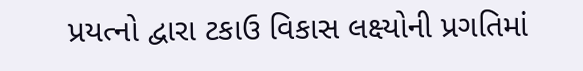પ્રયત્નો દ્વારા ટકાઉ વિકાસ લક્ષ્યોની પ્રગતિમાં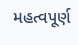મહત્વપૂર્ણ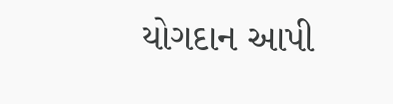યોગદાન આપી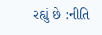રહ્યું છે :નીતિ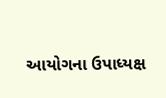આયોગના ઉપાધ્યક્ષ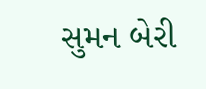સુમન બેરી